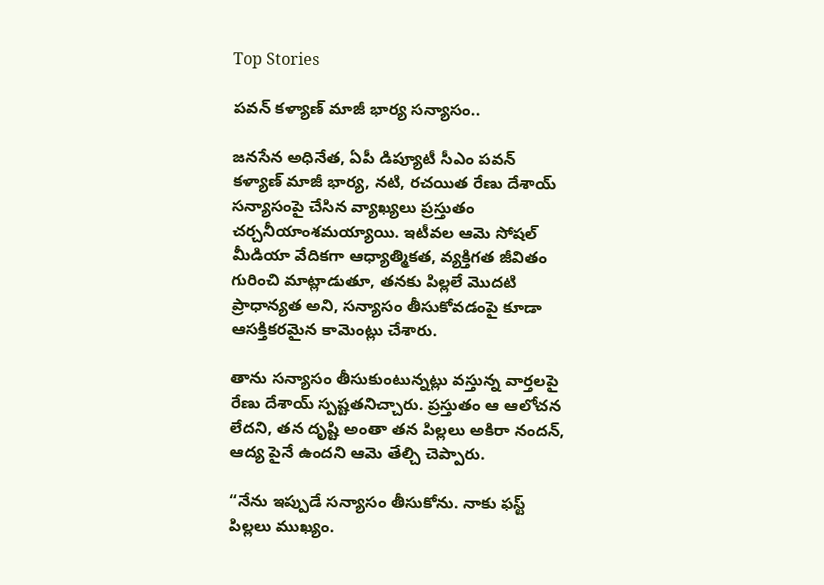Top Stories

పవన్ కళ్యాణ్ మాజీ భార్య సన్యాసం..

జనసేన అధినేత, ఏపీ డిప్యూటీ సీఎం పవన్ కళ్యాణ్ మాజీ భార్య, నటి, రచయిత రేణు దేశాయ్ సన్యాసంపై చేసిన వ్యాఖ్యలు ప్రస్తుతం చర్చనీయాంశమయ్యాయి. ఇటీవల ఆమె సోషల్ మీడియా వేదికగా ఆధ్యాత్మికత, వ్యక్తిగత జీవితం గురించి మాట్లాడుతూ, తనకు పిల్లలే మొదటి ప్రాధాన్యత అని, సన్యాసం తీసుకోవడంపై కూడా ఆసక్తికరమైన కామెంట్లు చేశారు.

తాను సన్యాసం తీసుకుంటున్నట్లు వస్తున్న వార్తలపై రేణు దేశాయ్ స్పష్టతనిచ్చారు. ప్రస్తుతం ఆ ఆలోచన లేదని, తన దృష్టి అంతా తన పిల్లలు అకిరా నందన్, ఆద్య పైనే ఉందని ఆమె తేల్చి చెప్పారు.

“నేను ఇప్పుడే సన్యాసం తీసుకోను. నాకు ఫస్ట్ పిల్లలు ముఖ్యం.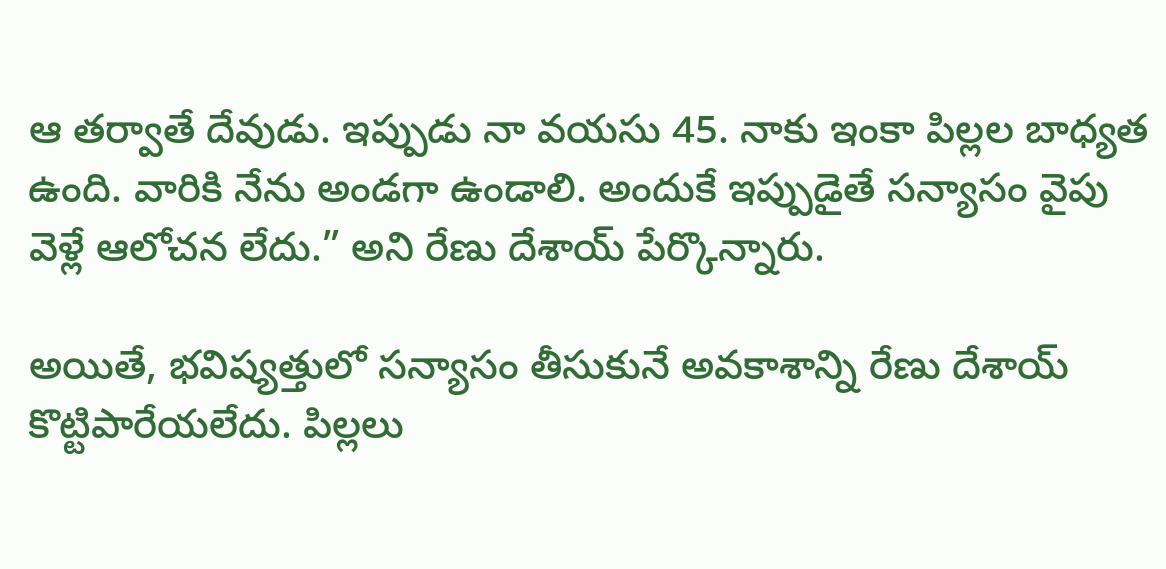ఆ తర్వాతే దేవుడు. ఇప్పుడు నా వయసు 45. నాకు ఇంకా పిల్లల బాధ్యత ఉంది. వారికి నేను అండగా ఉండాలి. అందుకే ఇప్పుడైతే సన్యాసం వైపు వెళ్లే ఆలోచన లేదు.” అని రేణు దేశాయ్ పేర్కొన్నారు.

అయితే, భవిష్యత్తులో సన్యాసం తీసుకునే అవకాశాన్ని రేణు దేశాయ్ కొట్టిపారేయలేదు. పిల్లలు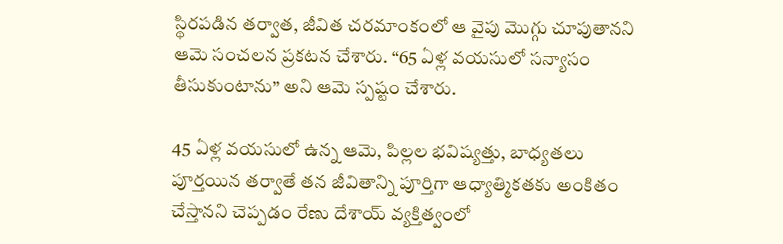స్థిరపడిన తర్వాత, జీవిత చరమాంకంలో ఆ వైపు మొగ్గు చూపుతానని ఆమె సంచలన ప్రకటన చేశారు. “65 ఏళ్ల వయసులో సన్యాసం తీసుకుంటాను” అని ఆమె స్పష్టం చేశారు.

45 ఏళ్ల వయసులో ఉన్న ఆమె, పిల్లల భవిష్యత్తు, బాధ్యతలు పూర్తయిన తర్వాతే తన జీవితాన్ని పూర్తిగా ఆధ్యాత్మికతకు అంకితం చేస్తానని చెప్పడం రేణు దేశాయ్ వ్యక్తిత్వంలో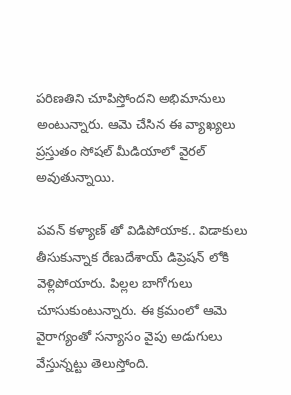పరిణతిని చూపిస్తోందని అభిమానులు అంటున్నారు. ఆమె చేసిన ఈ వ్యాఖ్యలు ప్రస్తుతం సోషల్ మీడియాలో వైరల్ అవుతున్నాయి.

పవన్ కళ్యాణ్ తో విడిపోయాక.. విడాకులు తీసుకున్నాక రేణుదేశాయ్ డిప్రెషన్ లోకి వెళ్లిపోయారు. పిల్లల బాగోగులు చూసుకుంటున్నారు. ఈ క్రమంలో ఆమె వైరాగ్యంతో సన్యాసం వైపు అడుగులు వేస్తున్నట్టు తెలుస్తోంది.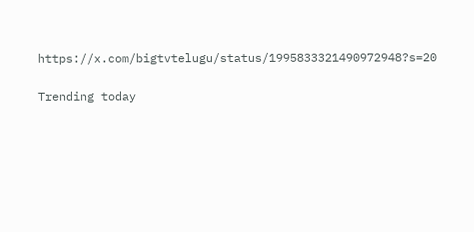https://x.com/bigtvtelugu/status/1995833321490972948?s=20

Trending today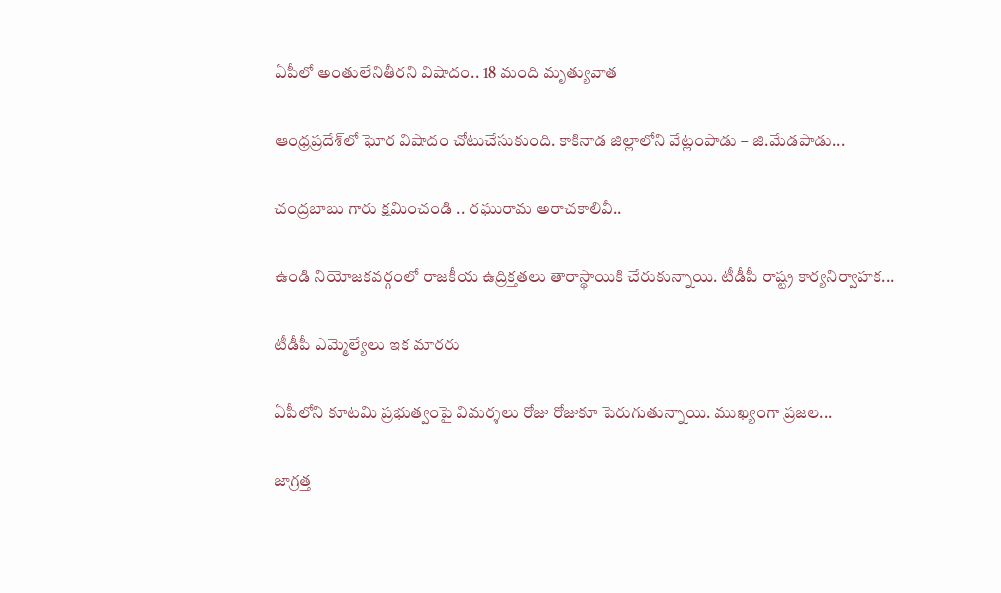ఏపీలో అంతులేనితీరని విషాదం.. 18 మంది మృత్యువాత

ఆంధ్రప్రదేశ్‌లో ఘోర విషాదం చోటుచేసుకుంది. కాకినాడ జిల్లాలోని వేట్లంపాడు – జి.మేడపాడు...

చంద్రబాబు గారు క్షమించండి .. రఘురామ అరాచకాలివీ..

ఉండి నియోజకవర్గంలో రాజకీయ ఉద్రిక్తతలు తారాస్థాయికి చేరుకున్నాయి. టీడీపీ రాష్ట్ర కార్యనిర్వాహక...

టీడీపీ ఎమ్మెల్యేలు ఇక మారరు

ఏపీలోని కూటమి ప్రభుత్వంపై విమర్శలు రోజు రోజుకూ పెరుగుతున్నాయి. ముఖ్యంగా ప్రజల...

జాగ్రత్త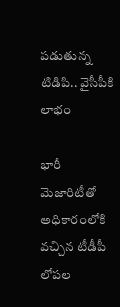పడుతున్న టిడిపి.. వైసీపీకి లాభం

భారీ మెజారిటీతో అధికారంలోకి వచ్చిన టీడీపీ లోపల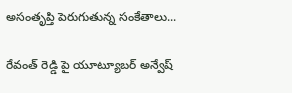అసంతృప్తి పెరుగుతున్న సంకేతాలు...

రేవంత్ రెడ్డి పై యూట్యూబర్ అన్వేష్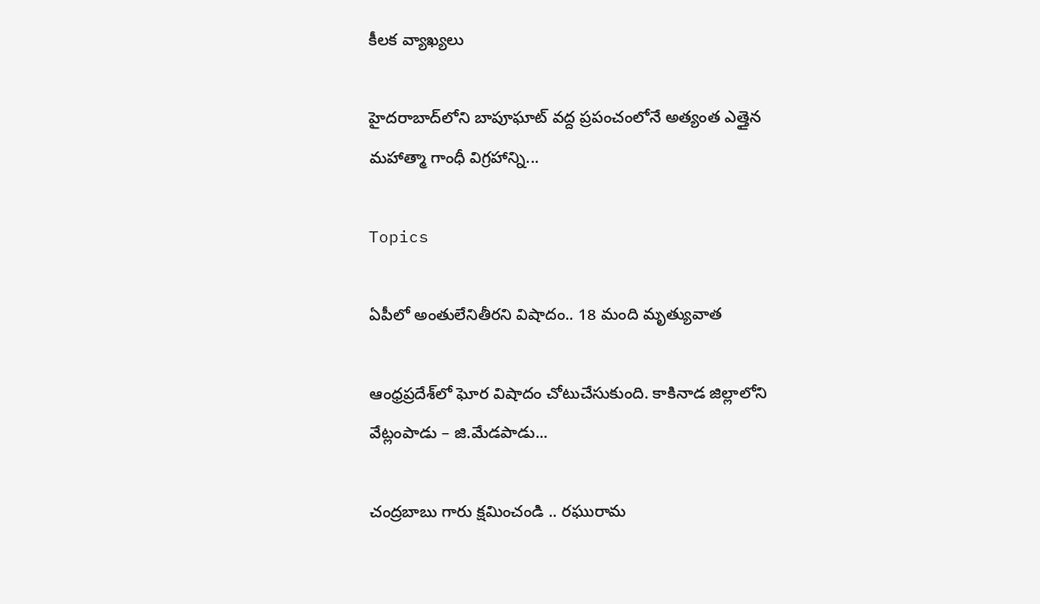కీలక వ్యాఖ్యలు

హైదరాబాద్‌లోని బాపూఘాట్ వద్ద ప్రపంచంలోనే అత్యంత ఎత్తైన మహాత్మా గాంధీ విగ్రహాన్ని...

Topics

ఏపీలో అంతులేనితీరని విషాదం.. 18 మంది మృత్యువాత

ఆంధ్రప్రదేశ్‌లో ఘోర విషాదం చోటుచేసుకుంది. కాకినాడ జిల్లాలోని వేట్లంపాడు – జి.మేడపాడు...

చంద్రబాబు గారు క్షమించండి .. రఘురామ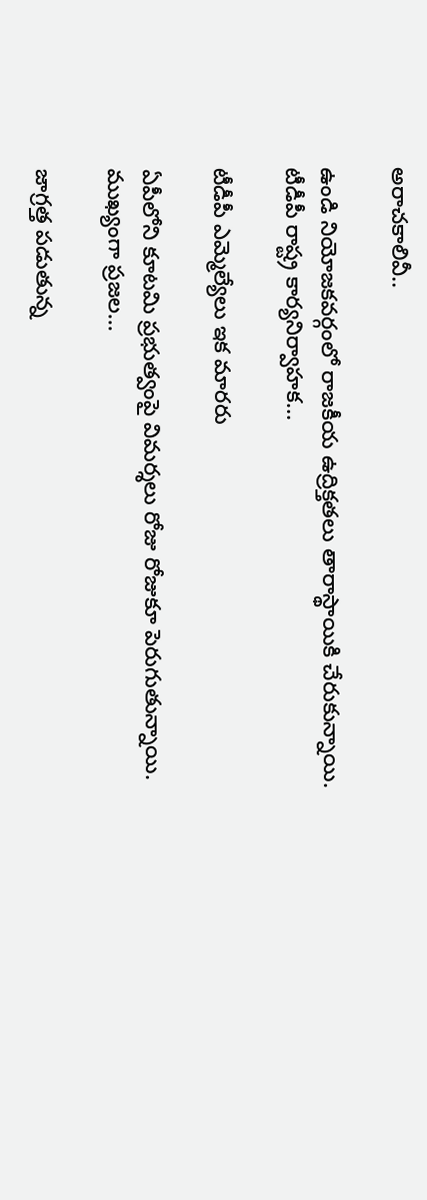అరాచకాలివీ..

ఉండి నియోజకవర్గంలో రాజకీయ ఉద్రిక్తతలు తారాస్థాయికి చేరుకున్నాయి. టీడీపీ రాష్ట్ర కార్యనిర్వాహక...

టీడీపీ ఎమ్మెల్యేలు ఇక మారరు

ఏపీలోని కూటమి ప్రభుత్వంపై విమర్శలు రోజు రోజుకూ పెరుగుతున్నాయి. ముఖ్యంగా ప్రజల...

జాగ్రత్త పడుతున్న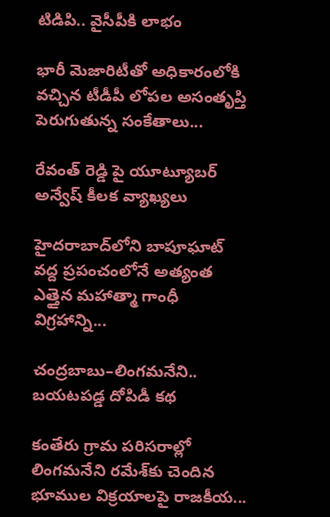టిడిపి.. వైసీపీకి లాభం

భారీ మెజారిటీతో అధికారంలోకి వచ్చిన టీడీపీ లోపల అసంతృప్తి పెరుగుతున్న సంకేతాలు...

రేవంత్ రెడ్డి పై యూట్యూబర్ అన్వేష్ కీలక వ్యాఖ్యలు

హైదరాబాద్‌లోని బాపూఘాట్ వద్ద ప్రపంచంలోనే అత్యంత ఎత్తైన మహాత్మా గాంధీ విగ్రహాన్ని...

చంద్రబాబు–లింగమనేని.. బయటపడ్డ దోపిడీ కథ

కంతేరు గ్రామ పరిసరాల్లో లింగమనేని రమేశ్‌కు చెందిన భూముల విక్రయాలపై రాజకీయ...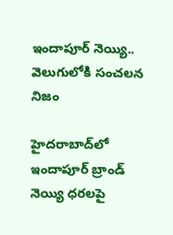ఇందాపూర్ నెయ్యి.. వెలుగులోకి సంచలన నిజం

హైదరాబాద్‌లో ఇందాపూర్ బ్రాండ్ నెయ్యి ధరలపై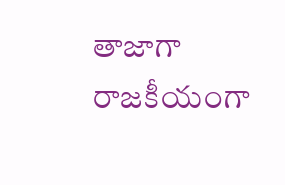తాజాగా రాజకీయంగా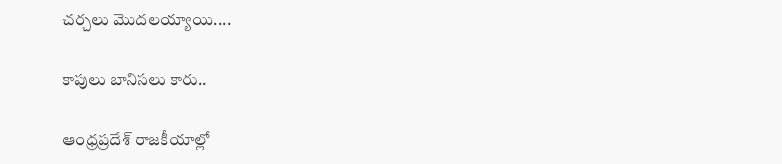చర్చలు మొదలయ్యాయి....

కాపులు బానిసలు కారు..

ఆంధ్రప్రదేశ్ రాజకీయాల్లో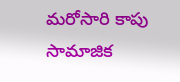మరోసారి కాపు సామాజిక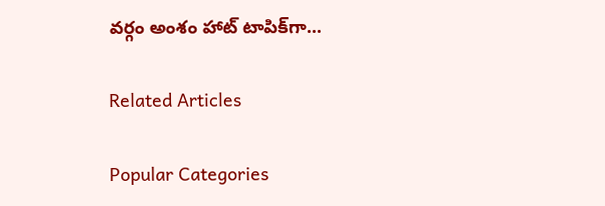వర్గం అంశం హాట్ టాపిక్‌గా...

Related Articles

Popular Categories